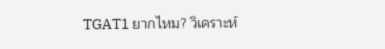TGAT1 ยากไหม? วิเคราะห์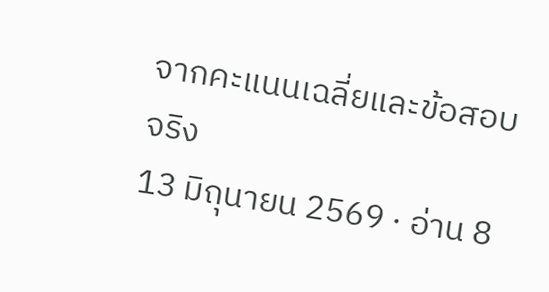จากคะแนนเฉลี่ยและข้อสอบจริง
13 มิถุนายน 2569 · อ่าน 8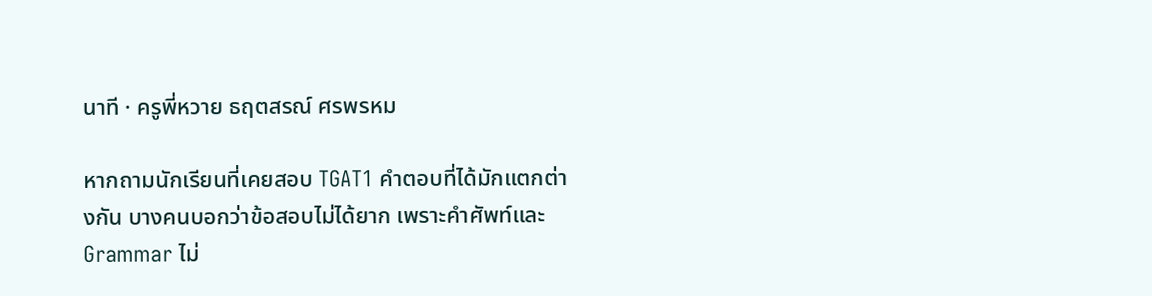นาที · ครูพี่หวาย ธฤตสรณ์ ศรพรหม

หากถามนักเรียนที่เคยสอบ TGAT1 คำตอบที่ได้มักแตกต่างกัน บางคนบอกว่าข้อสอบไม่ได้ยาก เพราะคำศัพท์และ Grammar ไม่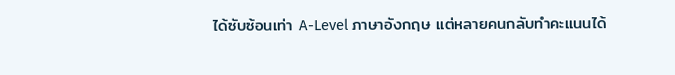ได้ซับซ้อนเท่า A-Level ภาษาอังกฤษ แต่หลายคนกลับทำคะแนนได้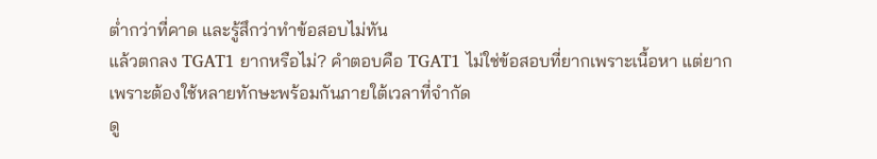ต่ำกว่าที่คาด และรู้สึกว่าทำข้อสอบไม่ทัน
แล้วตกลง TGAT1 ยากหรือไม่? คำตอบคือ TGAT1 ไม่ใช่ข้อสอบที่ยากเพราะเนื้อหา แต่ยากเพราะต้องใช้หลายทักษะพร้อมกันภายใต้เวลาที่จำกัด
ดู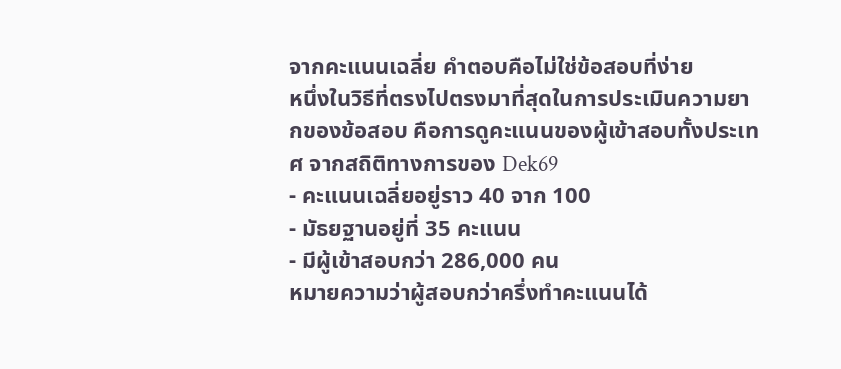จากคะแนนเฉลี่ย คำตอบคือไม่ใช่ข้อสอบที่ง่าย
หนึ่งในวิธีที่ตรงไปตรงมาที่สุดในการประเมินความยากของข้อสอบ คือการดูคะแนนของผู้เข้าสอบทั้งประเทศ จากสถิติทางการของ Dek69
- คะแนนเฉลี่ยอยู่ราว 40 จาก 100
- มัธยฐานอยู่ที่ 35 คะแนน
- มีผู้เข้าสอบกว่า 286,000 คน
หมายความว่าผู้สอบกว่าครึ่งทำคะแนนได้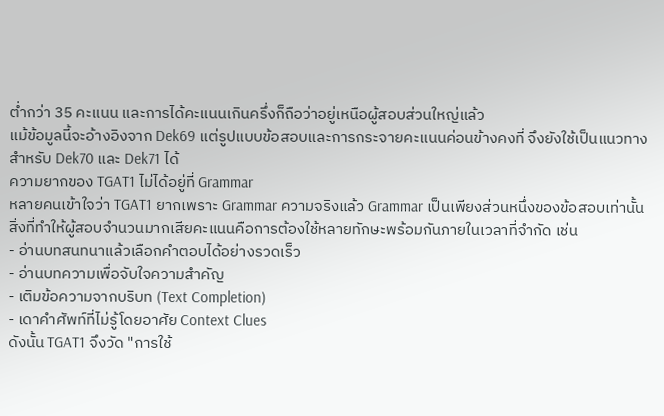ต่ำกว่า 35 คะแนน และการได้คะแนนเกินครึ่งก็ถือว่าอยู่เหนือผู้สอบส่วนใหญ่แล้ว
แม้ข้อมูลนี้จะอ้างอิงจาก Dek69 แต่รูปแบบข้อสอบและการกระจายคะแนนค่อนข้างคงที่ จึงยังใช้เป็นแนวทางสำหรับ Dek70 และ Dek71 ได้
ความยากของ TGAT1 ไม่ได้อยู่ที่ Grammar
หลายคนเข้าใจว่า TGAT1 ยากเพราะ Grammar ความจริงแล้ว Grammar เป็นเพียงส่วนหนึ่งของข้อสอบเท่านั้น
สิ่งที่ทำให้ผู้สอบจำนวนมากเสียคะแนนคือการต้องใช้หลายทักษะพร้อมกันภายในเวลาที่จำกัด เช่น
- อ่านบทสนทนาแล้วเลือกคำตอบได้อย่างรวดเร็ว
- อ่านบทความเพื่อจับใจความสำคัญ
- เติมข้อความจากบริบท (Text Completion)
- เดาคำศัพท์ที่ไม่รู้โดยอาศัย Context Clues
ดังนั้น TGAT1 จึงวัด "การใช้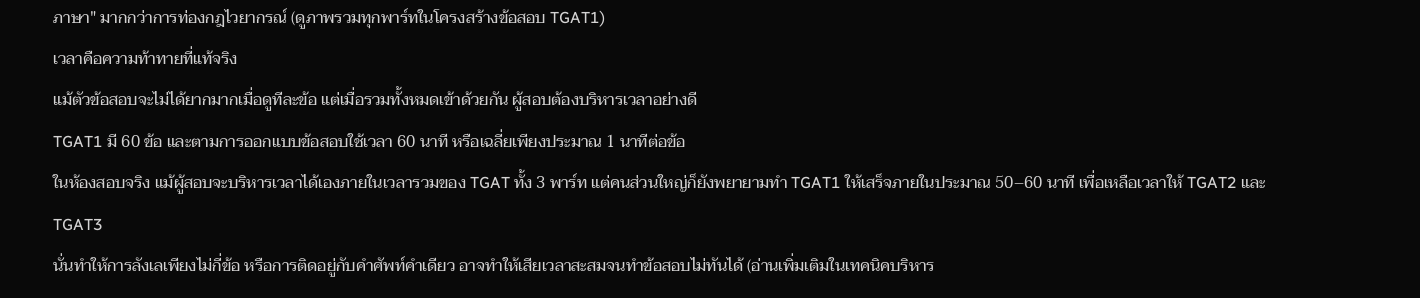ภาษา" มากกว่าการท่องกฎไวยากรณ์ (ดูภาพรวมทุกพาร์ทในโครงสร้างข้อสอบ TGAT1)
เวลาคือความท้าทายที่แท้จริง
แม้ตัวข้อสอบจะไม่ได้ยากมากเมื่อดูทีละข้อ แต่เมื่อรวมทั้งหมดเข้าด้วยกัน ผู้สอบต้องบริหารเวลาอย่างดี
TGAT1 มี 60 ข้อ และตามการออกแบบข้อสอบใช้เวลา 60 นาที หรือเฉลี่ยเพียงประมาณ 1 นาทีต่อข้อ
ในห้องสอบจริง แม้ผู้สอบจะบริหารเวลาได้เองภายในเวลารวมของ TGAT ทั้ง 3 พาร์ท แต่คนส่วนใหญ่ก็ยังพยายามทำ TGAT1 ให้เสร็จภายในประมาณ 50–60 นาที เพื่อเหลือเวลาให้ TGAT2 และ TGAT3
นั่นทำให้การลังเลเพียงไม่กี่ข้อ หรือการติดอยู่กับคำศัพท์คำเดียว อาจทำให้เสียเวลาสะสมจนทำข้อสอบไม่ทันได้ (อ่านเพิ่มเติมในเทคนิคบริหาร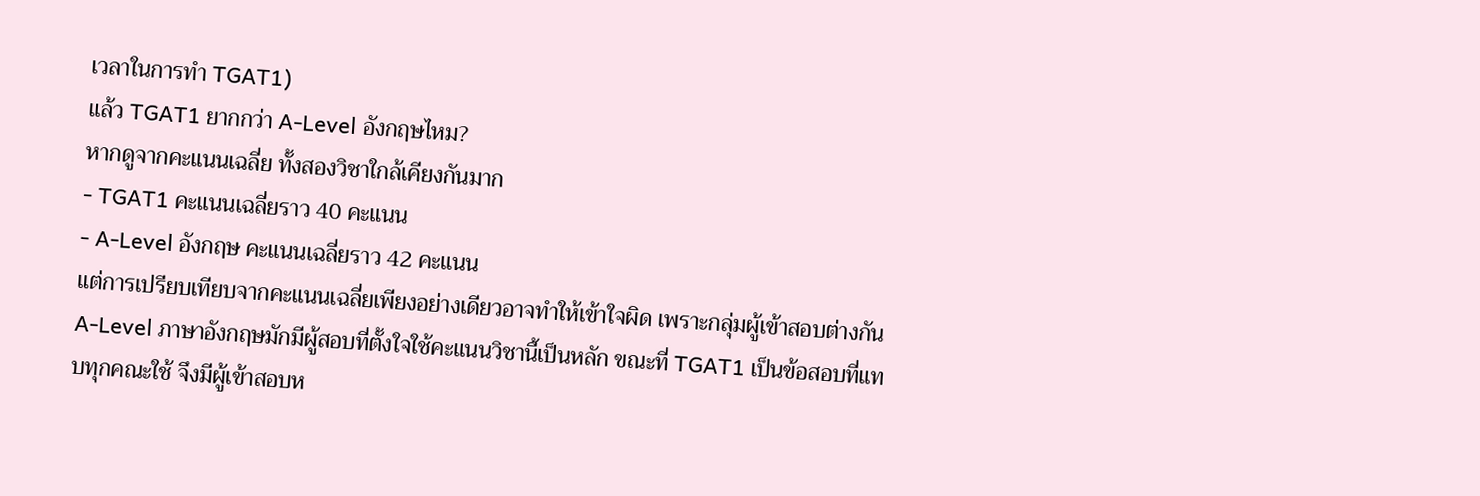เวลาในการทำ TGAT1)
แล้ว TGAT1 ยากกว่า A-Level อังกฤษไหม?
หากดูจากคะแนนเฉลี่ย ทั้งสองวิชาใกล้เคียงกันมาก
- TGAT1 คะแนนเฉลี่ยราว 40 คะแนน
- A-Level อังกฤษ คะแนนเฉลี่ยราว 42 คะแนน
แต่การเปรียบเทียบจากคะแนนเฉลี่ยเพียงอย่างเดียวอาจทำให้เข้าใจผิด เพราะกลุ่มผู้เข้าสอบต่างกัน
A-Level ภาษาอังกฤษมักมีผู้สอบที่ตั้งใจใช้คะแนนวิชานี้เป็นหลัก ขณะที่ TGAT1 เป็นข้อสอบที่แทบทุกคณะใช้ จึงมีผู้เข้าสอบห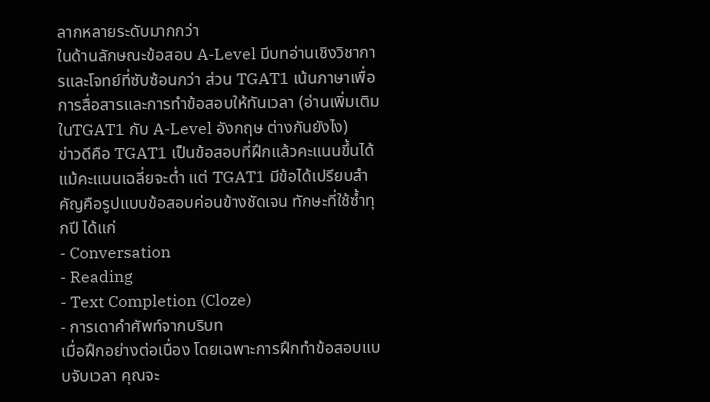ลากหลายระดับมากกว่า
ในด้านลักษณะข้อสอบ A-Level มีบทอ่านเชิงวิชาการและโจทย์ที่ซับซ้อนกว่า ส่วน TGAT1 เน้นภาษาเพื่อการสื่อสารและการทำข้อสอบให้ทันเวลา (อ่านเพิ่มเติมในTGAT1 กับ A-Level อังกฤษ ต่างกันยังไง)
ข่าวดีคือ TGAT1 เป็นข้อสอบที่ฝึกแล้วคะแนนขึ้นได้
แม้คะแนนเฉลี่ยจะต่ำ แต่ TGAT1 มีข้อได้เปรียบสำคัญคือรูปแบบข้อสอบค่อนข้างชัดเจน ทักษะที่ใช้ซ้ำทุกปี ได้แก่
- Conversation
- Reading
- Text Completion (Cloze)
- การเดาคำศัพท์จากบริบท
เมื่อฝึกอย่างต่อเนื่อง โดยเฉพาะการฝึกทำข้อสอบแบบจับเวลา คุณจะ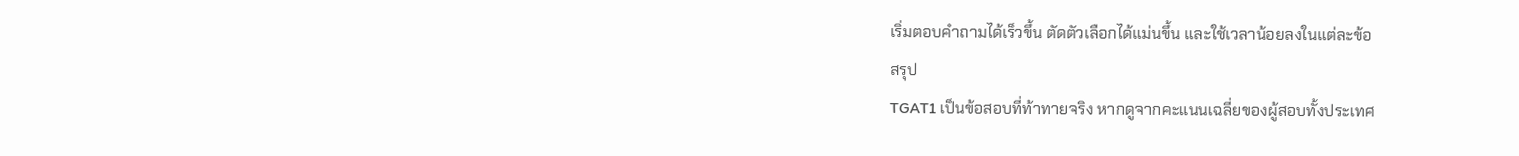เริ่มตอบคำถามได้เร็วขึ้น ตัดตัวเลือกได้แม่นขึ้น และใช้เวลาน้อยลงในแต่ละข้อ
สรุป
TGAT1 เป็นข้อสอบที่ท้าทายจริง หากดูจากคะแนนเฉลี่ยของผู้สอบทั้งประเทศ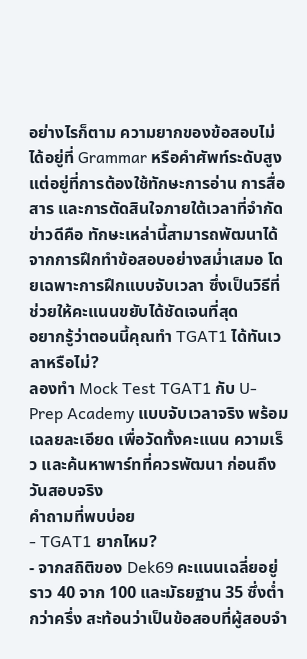อย่างไรก็ตาม ความยากของข้อสอบไม่ได้อยู่ที่ Grammar หรือคำศัพท์ระดับสูง แต่อยู่ที่การต้องใช้ทักษะการอ่าน การสื่อสาร และการตัดสินใจภายใต้เวลาที่จำกัด
ข่าวดีคือ ทักษะเหล่านี้สามารถพัฒนาได้จากการฝึกทำข้อสอบอย่างสม่ำเสมอ โดยเฉพาะการฝึกแบบจับเวลา ซึ่งเป็นวิธีที่ช่วยให้คะแนนขยับได้ชัดเจนที่สุด
อยากรู้ว่าตอนนี้คุณทำ TGAT1 ได้ทันเวลาหรือไม่?
ลองทำ Mock Test TGAT1 กับ U-Prep Academy แบบจับเวลาจริง พร้อมเฉลยละเอียด เพื่อวัดทั้งคะแนน ความเร็ว และค้นหาพาร์ทที่ควรพัฒนา ก่อนถึงวันสอบจริง
คำถามที่พบบ่อย
- TGAT1 ยากไหม?
- จากสถิติของ Dek69 คะแนนเฉลี่ยอยู่ราว 40 จาก 100 และมัธยฐาน 35 ซึ่งต่ำกว่าครึ่ง สะท้อนว่าเป็นข้อสอบที่ผู้สอบจำ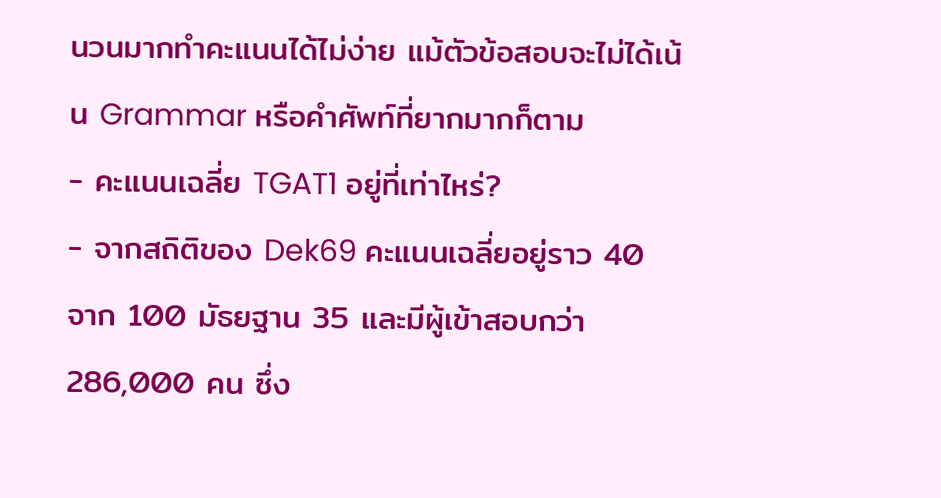นวนมากทำคะแนนได้ไม่ง่าย แม้ตัวข้อสอบจะไม่ได้เน้น Grammar หรือคำศัพท์ที่ยากมากก็ตาม
- คะแนนเฉลี่ย TGAT1 อยู่ที่เท่าไหร่?
- จากสถิติของ Dek69 คะแนนเฉลี่ยอยู่ราว 40 จาก 100 มัธยฐาน 35 และมีผู้เข้าสอบกว่า 286,000 คน ซึ่ง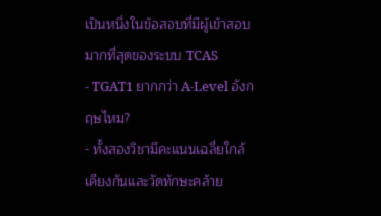เป็นหนึ่งในข้อสอบที่มีผู้เข้าสอบมากที่สุดของระบบ TCAS
- TGAT1 ยากกว่า A-Level อังกฤษไหม?
- ทั้งสองวิชามีคะแนนเฉลี่ยใกล้เคียงกันและวัดทักษะคล้าย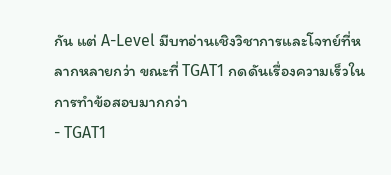กัน แต่ A-Level มีบทอ่านเชิงวิชาการและโจทย์ที่หลากหลายกว่า ขณะที่ TGAT1 กดดันเรื่องความเร็วในการทำข้อสอบมากกว่า
- TGAT1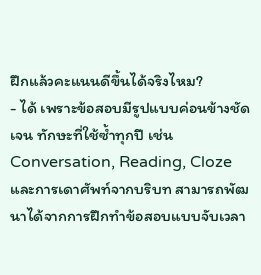ฝึกแล้วคะแนนดีขึ้นได้จริงไหม?
- ได้ เพราะข้อสอบมีรูปแบบค่อนข้างชัดเจน ทักษะที่ใช้ซ้ำทุกปี เช่น Conversation, Reading, Cloze และการเดาศัพท์จากบริบท สามารถพัฒนาได้จากการฝึกทำข้อสอบแบบจับเวลา